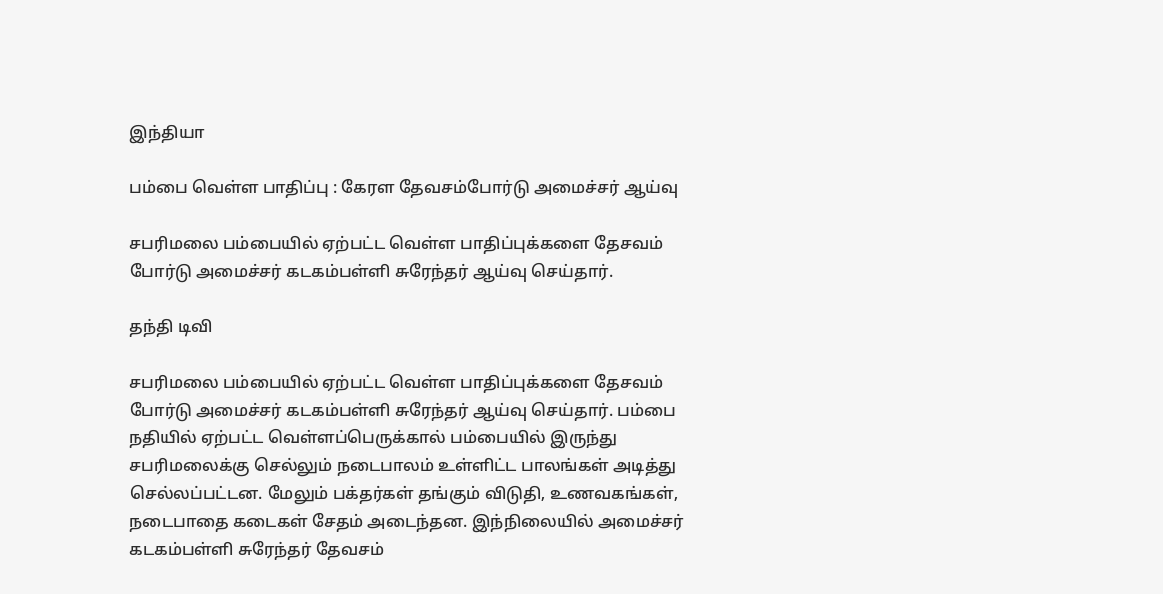இந்தியா

பம்பை வெள்ள பாதிப்பு : கேரள தேவசம்போர்டு அமைச்சர் ஆய்வு

சபரிமலை பம்பையில் ஏற்பட்ட வெள்ள பாதிப்புக்களை தேசவம் போர்டு அமைச்சர் கடகம்பள்ளி சுரேந்தர் ஆய்வு செய்தார்.

தந்தி டிவி

சபரிமலை பம்பையில் ஏற்பட்ட வெள்ள பாதிப்புக்களை தேசவம் போர்டு அமைச்சர் கடகம்பள்ளி சுரேந்தர் ஆய்வு செய்தார். பம்பை நதியில் ஏற்பட்ட வெள்ளப்பெருக்கால் பம்பையில் இருந்து சபரிமலைக்கு செல்லும் நடைபாலம் உள்ளிட்ட பாலங்கள் அடித்து செல்லப்பட்டன. மேலும் பக்தர்கள் தங்கும் விடுதி, உணவகங்கள், நடைபாதை கடைகள் சேதம் அடைந்தன. இந்நிலையில் அமைச்சர் கடகம்பள்ளி சுரேந்தர் தேவசம்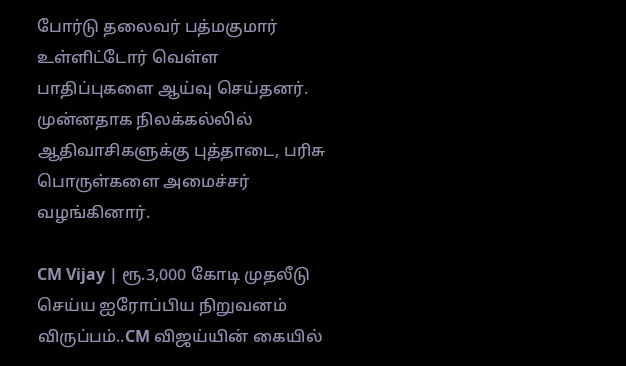போர்டு தலைவர் பத்மகுமார் உள்ளிட்டோர் வெள்ள பாதிப்புகளை ஆய்வு செய்தனர். முன்னதாக நிலக்கல்லில் ஆதிவாசிகளுக்கு புத்தாடை, பரிசு பொருள்களை அமைச்சர் வழங்கினார்.

CM Vijay | ரூ.3,000 கோடி முதலீடு செய்ய ஐரோப்பிய நிறுவனம் விருப்பம்..CM விஜய்யின் கையில்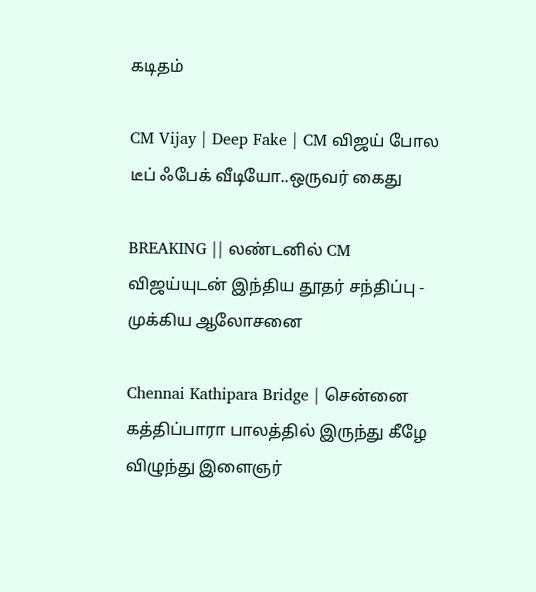கடிதம்

CM Vijay | Deep Fake | CM விஜய் போல டீப் ஃபேக் வீடியோ..ஒருவர் கைது

BREAKING || லண்டனில் CM விஜய்யுடன் இந்திய தூதர் சந்திப்பு - முக்கிய ஆலோசனை

Chennai Kathipara Bridge | சென்னை கத்திப்பாரா பாலத்தில் இருந்து கீழே விழுந்து இளைஞர்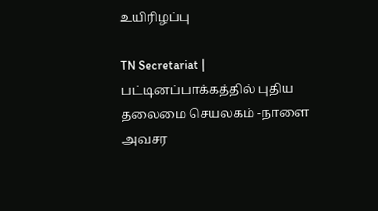உயிரிழப்பு

TN Secretariat | பட்டினப்பாக்கத்தில் புதிய தலைமை செயலகம் -நாளை அவசர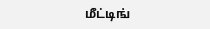மீட்டிங்